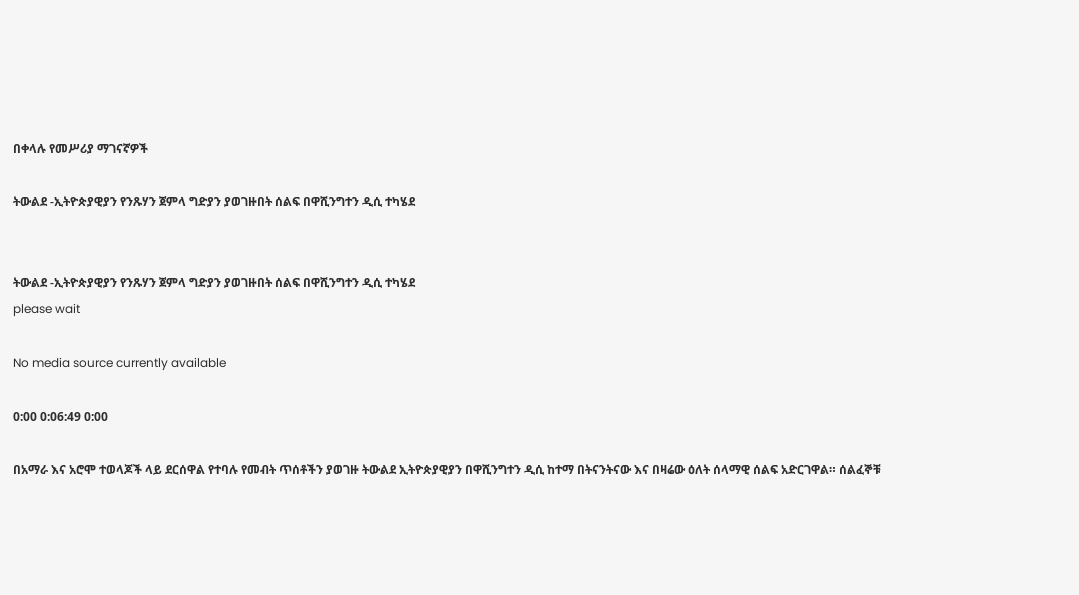በቀላሉ የመሥሪያ ማገናኛዎች

ትውልደ -ኢትዮጵያዊያን የንጹሃን ጀምላ ግድያን ያወገዙበት ሰልፍ በዋሺንግተን ዲሲ ተካሄደ


ትውልደ -ኢትዮጵያዊያን የንጹሃን ጀምላ ግድያን ያወገዙበት ሰልፍ በዋሺንግተን ዲሲ ተካሄደ
please wait

No media source currently available

0:00 0:06:49 0:00

በአማራ እና አሮሞ ተወላጆች ላይ ደርሰዋል የተባሉ የመብት ጥሰቶችን ያወገዙ ትውልደ ኢትዮጵያዊያን በዋሺንግተን ዲሲ ከተማ በትናንትናው እና በዛሬው ዕለት ሰላማዊ ሰልፍ አድርገዋል። ሰልፈኞቹ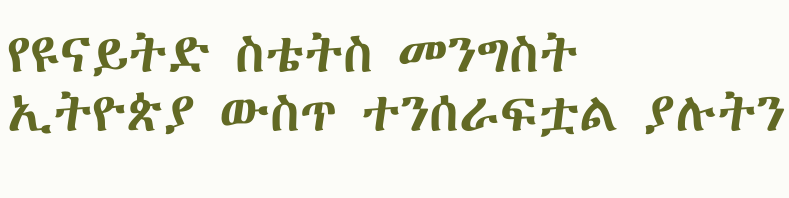የዩናይትድ ስቴትስ መንግስት ኢትዮጵያ ውስጥ ተንሰራፍቷል ያሉትን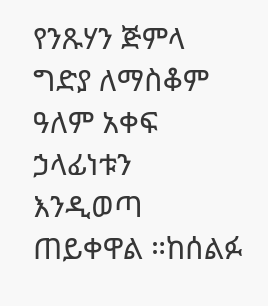የንጹሃን ጅምላ ግድያ ለማስቆም ዓለም አቀፍ ኃላፊነቱን እንዲወጣ ጠይቀዋል ።ከሰልፉ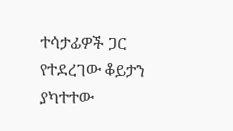ተሳታፊዎች ጋር የተደረገው ቆይታን ያካተተው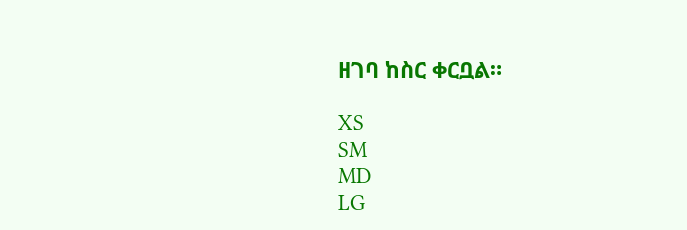ዘገባ ከስር ቀርቧል።

XS
SM
MD
LG